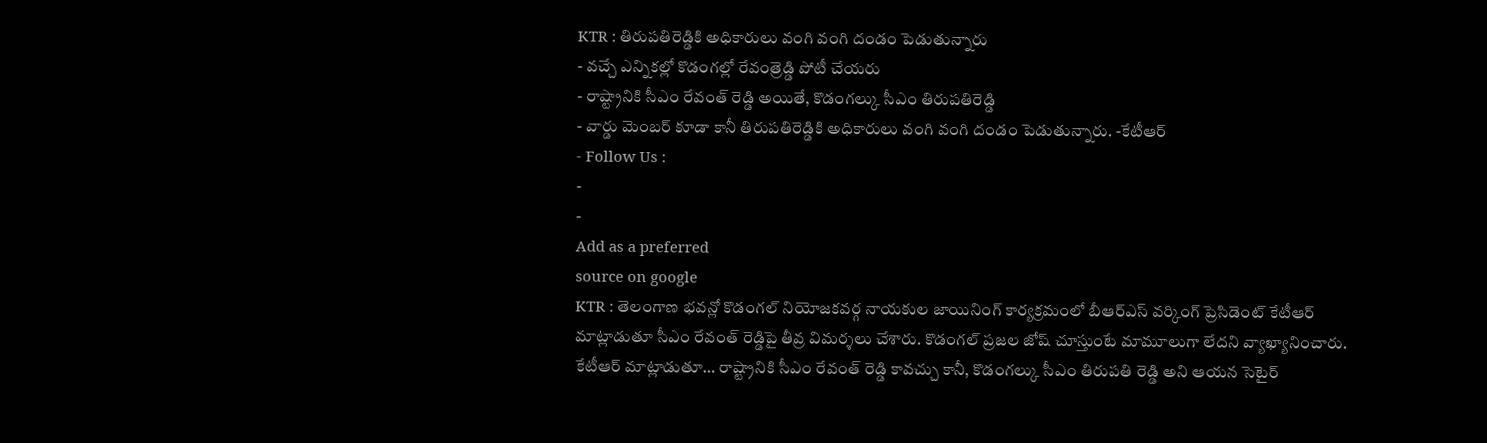KTR : తిరుపతిరెడ్డికి అధికారులు వంగి వంగి దండం పెడుతున్నారు
- వచ్చే ఎన్నికల్లో కొడంగల్లో రేవంత్రెడ్డి పోటీ చేయరు
- రాష్ట్రానికి సీఎం రేవంత్ రెడ్డి అయితే, కొడంగల్కు సీఎం తిరుపతిరెడ్డి
- వార్డు మెంబర్ కూడా కానీ తిరుపతిరెడ్డికి అధికారులు వంగి వంగి దండం పెడుతున్నారు. -కేటీఆర్
- Follow Us :
-
-
Add as a preferred
source on google
KTR : తెలంగాణ భవన్లో కొడంగల్ నియోజకవర్గ నాయకుల జాయినింగ్ కార్యక్రమంలో బీఆర్ఎస్ వర్కింగ్ ప్రెసిడెంట్ కేటీఆర్ మాట్లాడుతూ సీఎం రేవంత్ రెడ్డిపై తీవ్ర విమర్శలు చేశారు. కొడంగల్ ప్రజల జోష్ చూస్తుంటే మామూలుగా లేదని వ్యాఖ్యానించారు. కేటీఆర్ మాట్లాడుతూ… రాష్ట్రానికి సీఎం రేవంత్ రెడ్డి కావచ్చు కానీ, కొడంగల్కు సీఎం తిరుపతి రెడ్డి అని ఆయన సెటైర్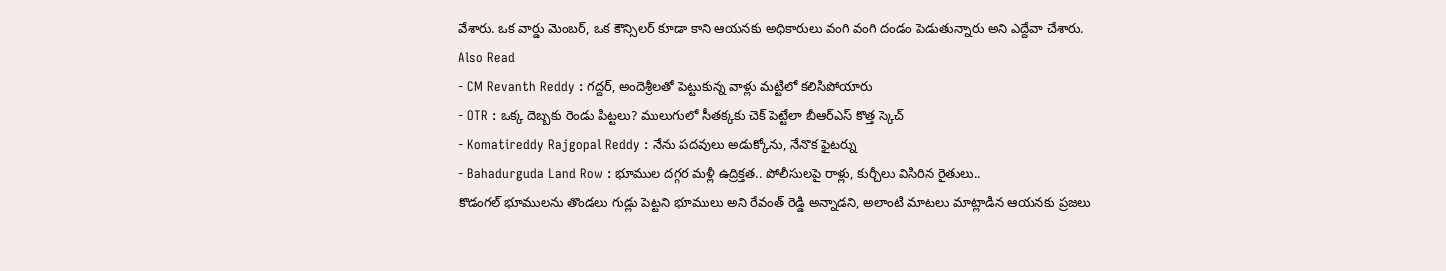వేశారు. ఒక వార్డు మెంబర్, ఒక కౌన్సిలర్ కూడా కాని ఆయనకు అధికారులు వంగి వంగి దండం పెడుతున్నారు అని ఎద్దేవా చేశారు.
Also Read
- CM Revanth Reddy : గద్దర్, అందెశ్రీలతో పెట్టుకున్న వాళ్లు మట్టిలో కలిసిపోయారు
- OTR : ఒక్క దెబ్బకు రెండు పిట్టలు? ములుగులో సీతక్కకు చెక్ పెట్టేలా బీఆర్ఎస్ కొత్త స్కెచ్
- Komatireddy Rajgopal Reddy : నేను పదవులు అడుక్కోను, నేనొక ఫైటర్ను
- Bahadurguda Land Row : భూముల దగ్గర మళ్లీ ఉద్రిక్తత.. పోలీసులపై రాళ్లు, కుర్చీలు విసిరిన రైతులు..
కొడంగల్ భూములను తొండలు గుడ్లు పెట్టని భూములు అని రేవంత్ రెడ్డి అన్నాడని, అలాంటి మాటలు మాట్లాడిన ఆయనకు ప్రజలు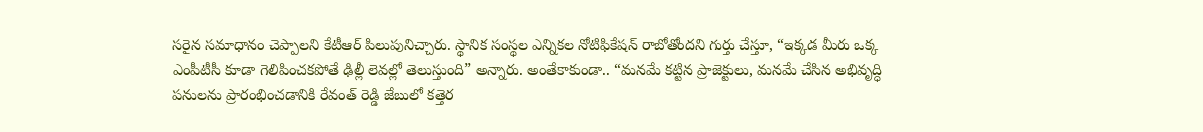సరైన సమాధానం చెప్పాలని కేటీఆర్ పిలుపునిచ్చారు. స్థానిక సంస్థల ఎన్నికల నోటిఫికేషన్ రాబోతోందని గుర్తు చేస్తూ, “ఇక్కడ మీరు ఒక్క ఎంపీటీసీ కూడా గెలిపించకపోతే ఢిల్లీ లెవల్లో తెలుస్తుంది” అన్నారు. అంతేకాకుండా.. “మనమే కట్టిన ప్రాజెక్టులు, మనమే చేసిన అభివృద్ధి పనులను ప్రారంభించడానికి రేవంత్ రెడ్డి జేబులో కత్తెర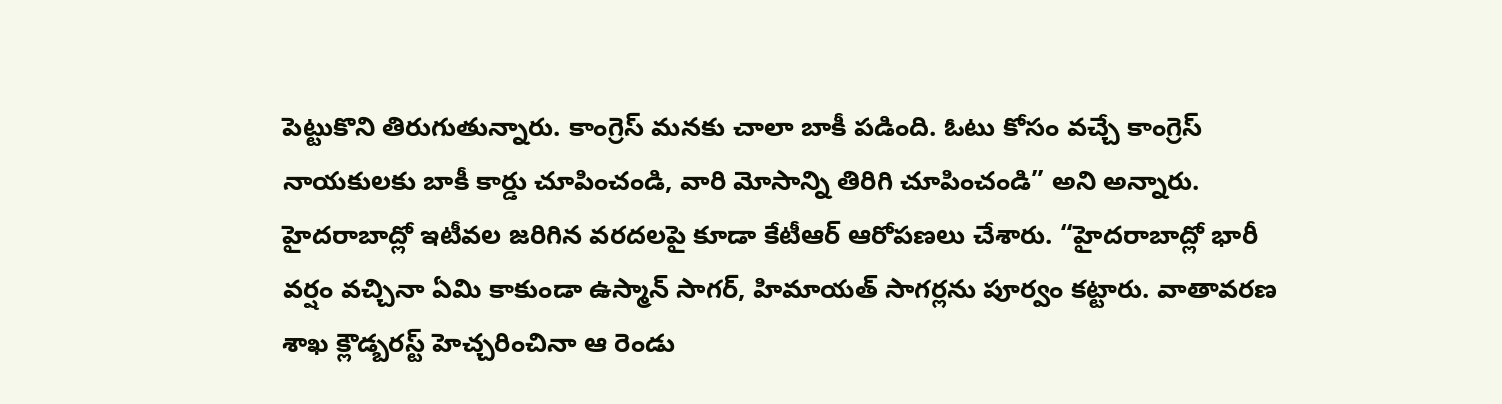పెట్టుకొని తిరుగుతున్నారు. కాంగ్రెస్ మనకు చాలా బాకీ పడింది. ఓటు కోసం వచ్చే కాంగ్రెస్ నాయకులకు బాకీ కార్డు చూపించండి, వారి మోసాన్ని తిరిగి చూపించండి” అని అన్నారు.
హైదరాబాద్లో ఇటీవల జరిగిన వరదలపై కూడా కేటీఆర్ ఆరోపణలు చేశారు. “హైదరాబాద్లో భారీ వర్షం వచ్చినా ఏమి కాకుండా ఉస్మాన్ సాగర్, హిమాయత్ సాగర్లను పూర్వం కట్టారు. వాతావరణ శాఖ క్లౌడ్బరస్ట్ హెచ్చరించినా ఆ రెండు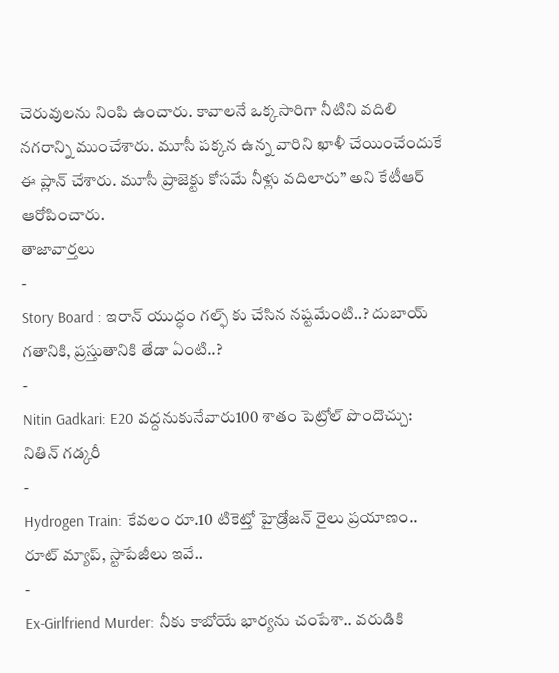చెరువులను నింపి ఉంచారు. కావాలనే ఒక్కసారిగా నీటిని వదిలి నగరాన్ని ముంచేశారు. మూసీ పక్కన ఉన్న వారిని ఖాళీ చేయించేందుకే ఈ ప్లాన్ చేశారు. మూసీ ప్రాజెక్టు కోసమే నీళ్లు వదిలారు” అని కేటీఆర్ ఆరోపించారు.
తాజావార్తలు
-
Story Board : ఇరాన్ యుద్ధం గల్ఫ్ కు చేసిన నష్టమేంటి..? దుబాయ్ గతానికి, ప్రస్తుతానికి తేడా ఏంటి..?
-
Nitin Gadkari: E20 వద్దనుకునేవారు100 శాతం పెట్రోల్ పొందొచ్చు: నితిన్ గడ్కరీ
-
Hydrogen Train: కేవలం రూ.10 టికెట్తో హైడ్రోజన్ రైలు ప్రయాణం.. రూట్ మ్యాప్, స్టాపేజీలు ఇవే..
-
Ex-Girlfriend Murder: నీకు కాబోయే భార్యను చంపేశా.. వరుడికి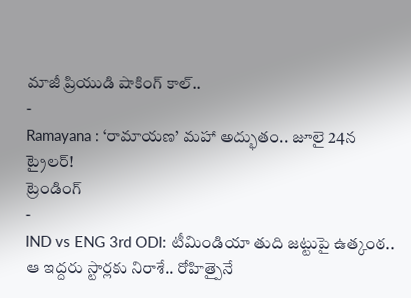మాజీ ప్రియుడి షాకింగ్ కాల్..
-
Ramayana : ‘రామాయణ’ మహా అద్భుతం.. జూలై 24న ట్రైలర్!
ట్రెండింగ్
-
IND vs ENG 3rd ODI: టీమిండియా తుది జట్టుపై ఉత్కంఠ.. ఆ ఇద్దరు స్టార్లకు నిరాశే.. రోహిత్పైనే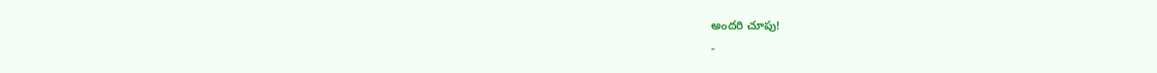అందరి చూపు!
-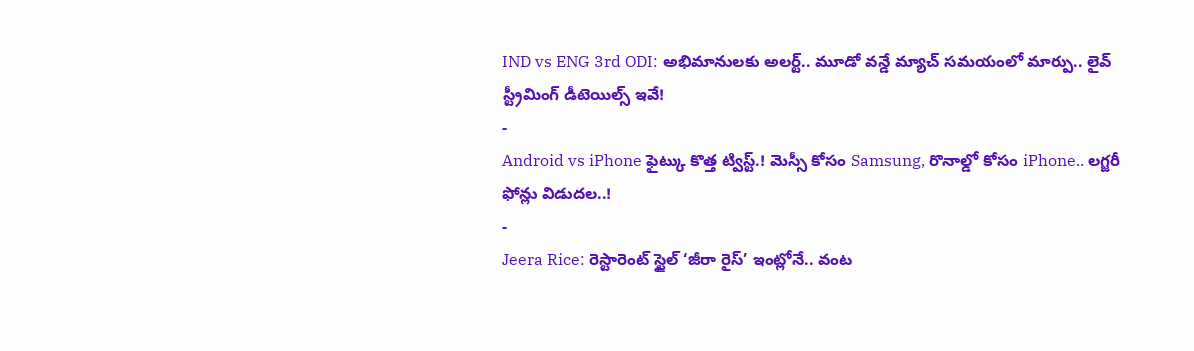IND vs ENG 3rd ODI: అభిమానులకు అలర్ట్.. మూడో వన్డే మ్యాచ్ సమయంలో మార్పు.. లైవ్ స్ట్రీమింగ్ డీటెయిల్స్ ఇవే!
-
Android vs iPhone ఫైట్కు కొత్త ట్విస్ట్.! మెస్సీ కోసం Samsung, రొనాల్డో కోసం iPhone.. లగ్జరీ ఫోన్లు విడుదల..!
-
Jeera Rice: రెస్టారెంట్ స్టైల్ ‘జీరా రైస్’ ఇంట్లోనే.. వంట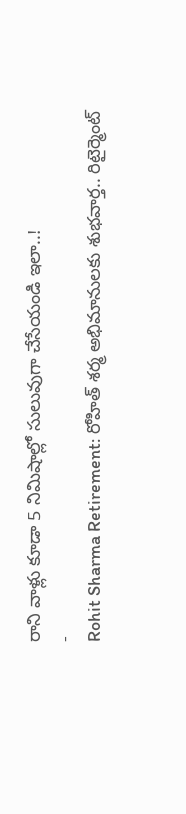రాని వాళ్లు కూడా 5 నిమిషాల్లో సులువుగా చేసేయండి ఇలా..!
-
Rohit Sharma Retirement: రోహిత్ శర్మ అభిమానులకు శుభవార్త.. రిటైర్మెంట్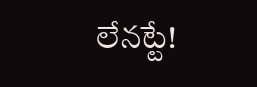లేనట్టే!